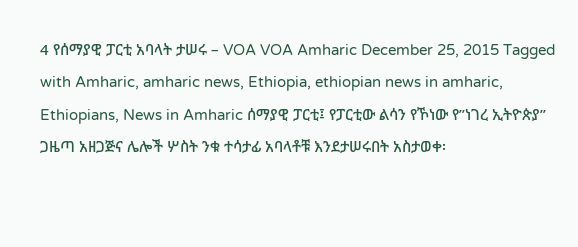4 የሰማያዊ ፓርቲ አባላት ታሠሩ – VOA VOA Amharic December 25, 2015 Tagged with Amharic, amharic news, Ethiopia, ethiopian news in amharic, Ethiopians, News in Amharic ሰማያዊ ፓርቲ፤ የፓርቲው ልሳን የኾነው የ”ነገረ ኢትዮጵያ” ጋዜጣ አዘጋጅና ሌሎች ሦስት ንቁ ተሳታፊ አባላቶቹ እንደታሠሩበት አስታወቀ፡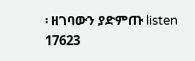፡ ዘገባውን ያድምጡ listen 17623